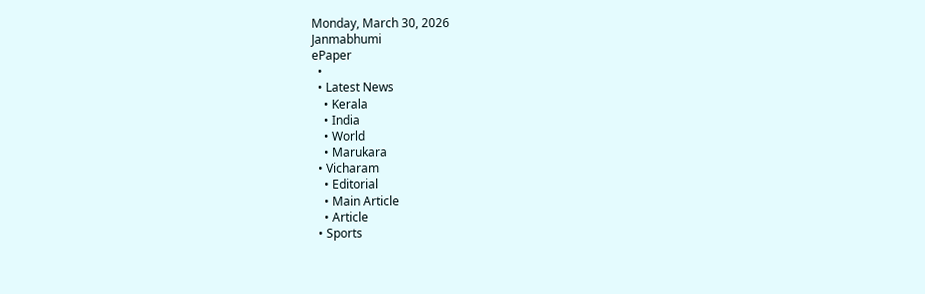Monday, March 30, 2026
Janmabhumi
ePaper
  •
  • Latest News
    • Kerala
    • India
    • World
    • Marukara
  • Vicharam
    • Editorial
    • Main Article
    • Article
  • Sports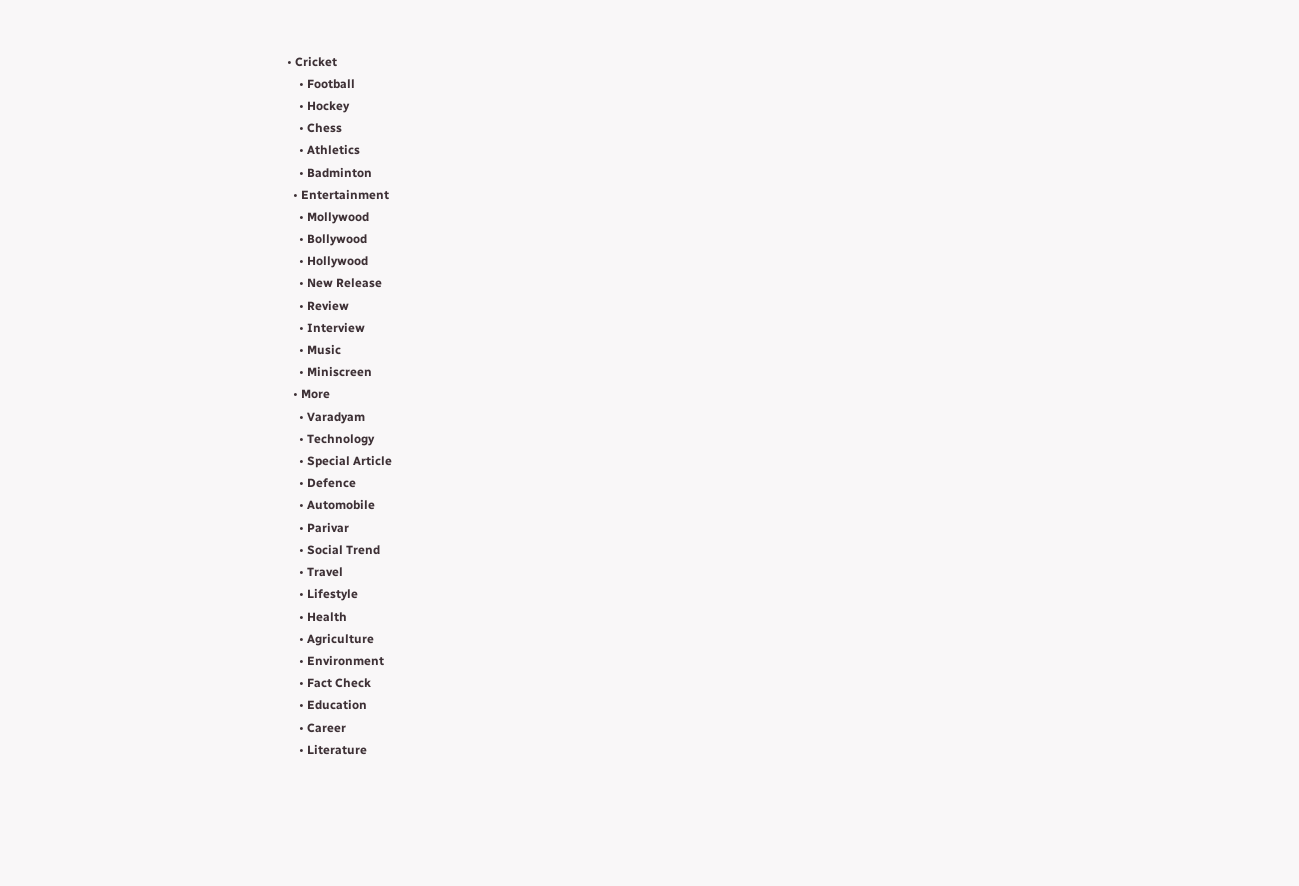• Cricket
    • Football
    • Hockey
    • Chess
    • Athletics
    • Badminton
  • Entertainment
    • Mollywood
    • Bollywood
    • Hollywood
    • New Release
    • Review
    • Interview
    • Music
    • Miniscreen
  • More
    • Varadyam
    • Technology
    • Special Article
    • Defence
    • Automobile
    • Parivar
    • Social Trend
    • Travel
    • Lifestyle
    • Health
    • Agriculture
    • Environment
    • Fact Check
    • Education
    • Career
    • Literature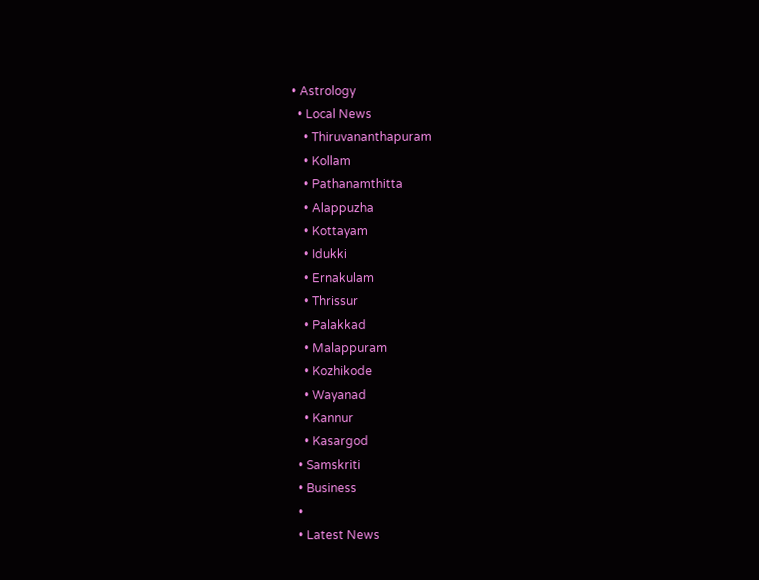• Astrology
  • Local News
    • Thiruvananthapuram
    • Kollam
    • Pathanamthitta
    • Alappuzha
    • Kottayam
    • Idukki
    • Ernakulam
    • Thrissur
    • Palakkad
    • Malappuram
    • Kozhikode
    • Wayanad
    • Kannur
    • Kasargod
  • Samskriti
  • Business
  •
  • Latest News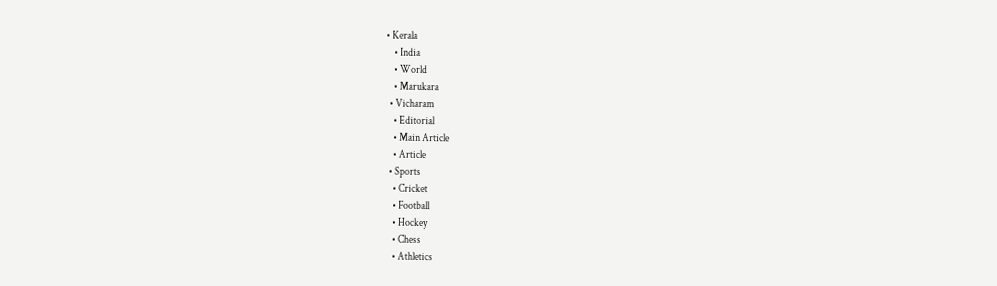• Kerala
    • India
    • World
    • Marukara
  • Vicharam
    • Editorial
    • Main Article
    • Article
  • Sports
    • Cricket
    • Football
    • Hockey
    • Chess
    • Athletics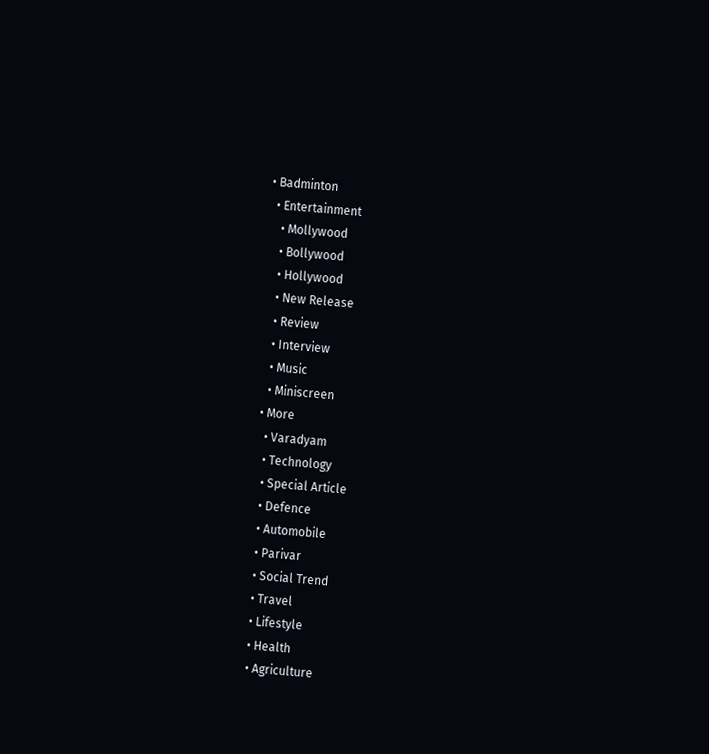• Badminton
  • Entertainment
    • Mollywood
    • Bollywood
    • Hollywood
    • New Release
    • Review
    • Interview
    • Music
    • Miniscreen
  • More
    • Varadyam
    • Technology
    • Special Article
    • Defence
    • Automobile
    • Parivar
    • Social Trend
    • Travel
    • Lifestyle
    • Health
    • Agriculture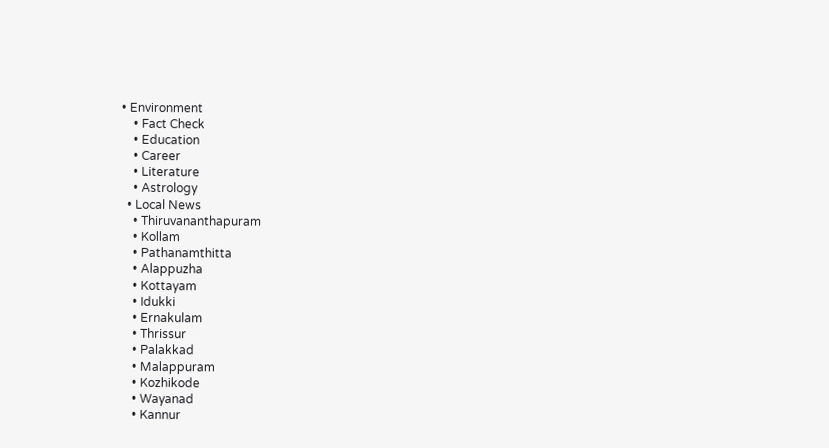• Environment
    • Fact Check
    • Education
    • Career
    • Literature
    • Astrology
  • Local News
    • Thiruvananthapuram
    • Kollam
    • Pathanamthitta
    • Alappuzha
    • Kottayam
    • Idukki
    • Ernakulam
    • Thrissur
    • Palakkad
    • Malappuram
    • Kozhikode
    • Wayanad
    • Kannur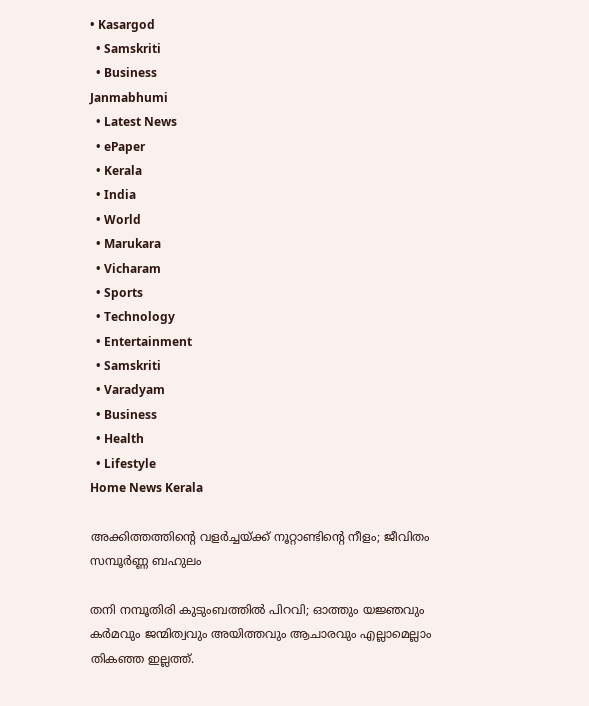• Kasargod
  • Samskriti
  • Business
Janmabhumi
  • Latest News
  • ePaper
  • Kerala
  • India
  • World
  • Marukara
  • Vicharam
  • Sports
  • Technology
  • Entertainment
  • Samskriti
  • Varadyam
  • Business
  • Health
  • Lifestyle
Home News Kerala

അക്കിത്തത്തിന്റെ വളര്‍ച്ചയ്‌ക്ക് നൂറ്റാണ്ടിന്റെ നീളം; ജീവിതം സമ്പൂര്‍ണ്ണ ബഹുലം

തനി നമ്പൂതിരി കുടുംബത്തില്‍ പിറവി; ഓത്തും യജ്ഞവും കര്‍മവും ജന്മിത്വവും അയിത്തവും ആചാരവും എല്ലാമെല്ലാം തികഞ്ഞ ഇല്ലത്ത്.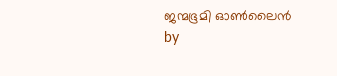ജന്മഭൂമി ഓണ്‍ലൈന്‍ by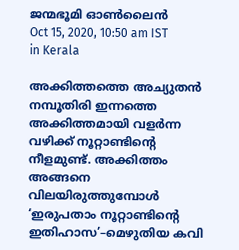ജന്മഭൂമി ഓണ്‍ലൈന്‍
Oct 15, 2020, 10:50 am IST
in Kerala

അക്കിത്തത്തെ അച്യുതന്‍ നമ്പൂതിരി ഇന്നത്തെ അക്കിത്തമായി വളര്‍ന്ന വഴിക്ക് നൂറ്റാണ്ടിന്റെ നീളമുണ്ട്. അക്കിത്തം അങ്ങനെ വിലയിരുത്തുമ്പോള്‍ ‘ഇരുപതാം നൂറ്റാണ്ടിന്റെ ഇതിഹാസ’–മെഴുതിയ കവി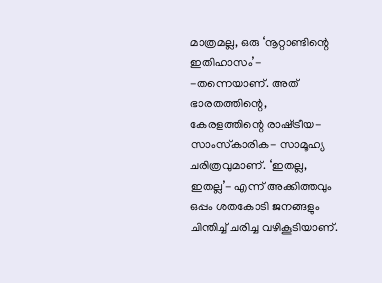മാത്രമല്ല, ഒരു ‘നൂറ്റാണ്ടിന്റെ ഇതിഹാസം’- -തന്നെയാണ്. അത് ഭാരതത്തിന്റെ, കേരളത്തിന്റെ രാഷ്‌ട്രീയ- സാംസ്‌കാരിക- സാമൂഹ്യ ചരിത്രവുമാണ്. ‘ഇതല്ല, ഇതല്ല’- എന്ന് അക്കിത്തവും ഒപ്പം ശതകോടി ജനങ്ങളും ചിന്തിച്ച് ചരിച്ച വഴികൂടിയാണ്.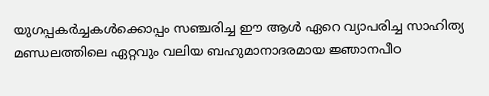യുഗപ്പകര്‍ച്ചകള്‍ക്കൊപ്പം സഞ്ചരിച്ച ഈ ആള്‍ ഏറെ വ്യാപരിച്ച സാഹിത്യ മണ്ഡലത്തിലെ ഏറ്റവും വലിയ ബഹുമാനാദരമായ ജ്ഞാനപീഠ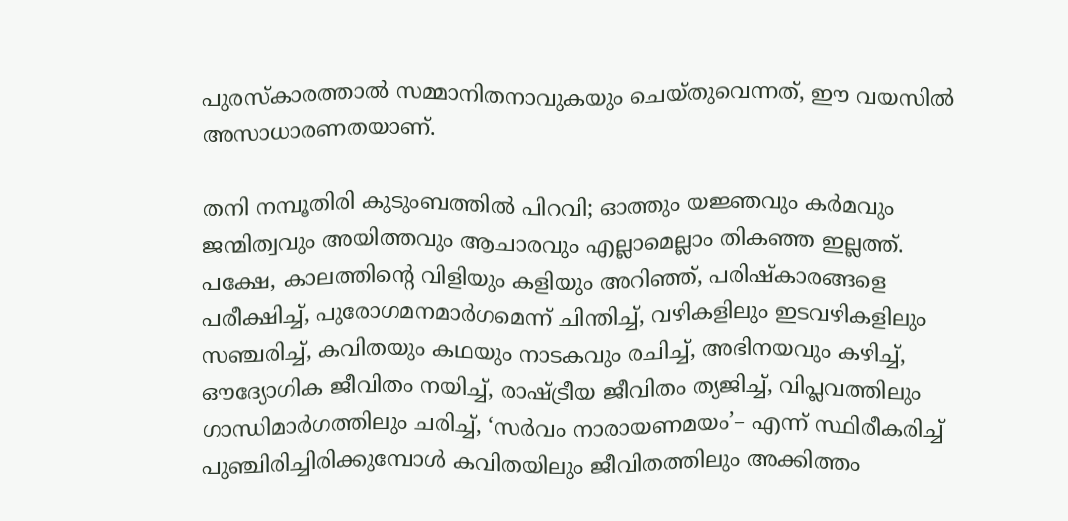പുരസ്‌കാരത്താല്‍ സമ്മാനിതനാവുകയും ചെയ്തുവെന്നത്, ഈ വയസില്‍ അസാധാരണതയാണ്.

തനി നമ്പൂതിരി കുടുംബത്തില്‍ പിറവി; ഓത്തും യജ്ഞവും കര്‍മവും ജന്മിത്വവും അയിത്തവും ആചാരവും എല്ലാമെല്ലാം തികഞ്ഞ ഇല്ലത്ത്. പക്ഷേ, കാലത്തിന്റെ വിളിയും കളിയും അറിഞ്ഞ്, പരിഷ്‌കാരങ്ങളെ പരീക്ഷിച്ച്, പുരോഗമനമാര്‍ഗമെന്ന് ചിന്തിച്ച്, വഴികളിലും ഇടവഴികളിലും സഞ്ചരിച്ച്, കവിതയും കഥയും നാടകവും രചിച്ച്, അഭിനയവും കഴിച്ച്, ഔദ്യോഗിക ജീവിതം നയിച്ച്, രാഷ്‌ട്രീയ ജീവിതം ത്യജിച്ച്, വിപ്ലവത്തിലും ഗാന്ധിമാര്‍ഗത്തിലും ചരിച്ച്, ‘സര്‍വം നാരായണമയം’– എന്ന് സ്ഥിരീകരിച്ച് പുഞ്ചിരിച്ചിരിക്കുമ്പോള്‍ കവിതയിലും ജീവിതത്തിലും അക്കിത്തം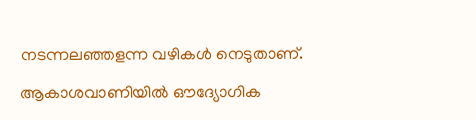നടന്നലഞ്ഞളന്ന വഴികള്‍ നെടുതാണ്.

ആകാശവാണിയില്‍ ഔദ്യോഗിക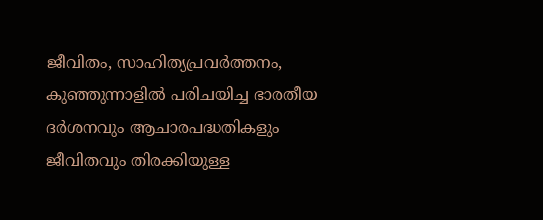ജീവിതം, സാഹിത്യപ്രവര്‍ത്തനം, കുഞ്ഞുന്നാളില്‍ പരിചയിച്ച ഭാരതീയ ദര്‍ശനവും ആചാരപദ്ധതികളും ജീവിതവും തിരക്കിയുള്ള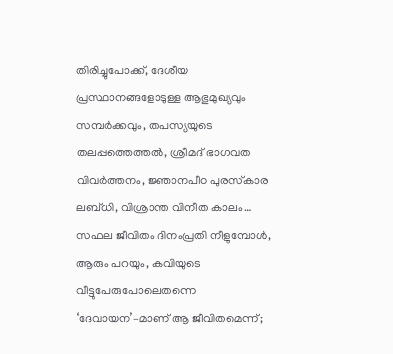തിരിച്ചുപോക്ക്, ദേശീയ പ്രസ്ഥാനങ്ങളോടുള്ള ആഭുമുഖ്യവും സമ്പര്‍ക്കവും, തപസ്യയുടെ തലപ്പത്തെത്തല്‍, ശ്രീമദ് ഭാഗവത വിവര്‍ത്തനം, ജ്ഞാനപീഠ പുരസ്‌കാര ലബ്ധി, വിശ്രാന്ത വിനീത കാലം… സഫല ജീവിതം ദിനംപ്രതി നീളുമ്പോള്‍, ആരും പറയും, കവിയുടെ വീട്ടുപേരുപോലെതന്നെ ‘ദേവായന’–മാണ് ആ ജീവിതമെന്ന്;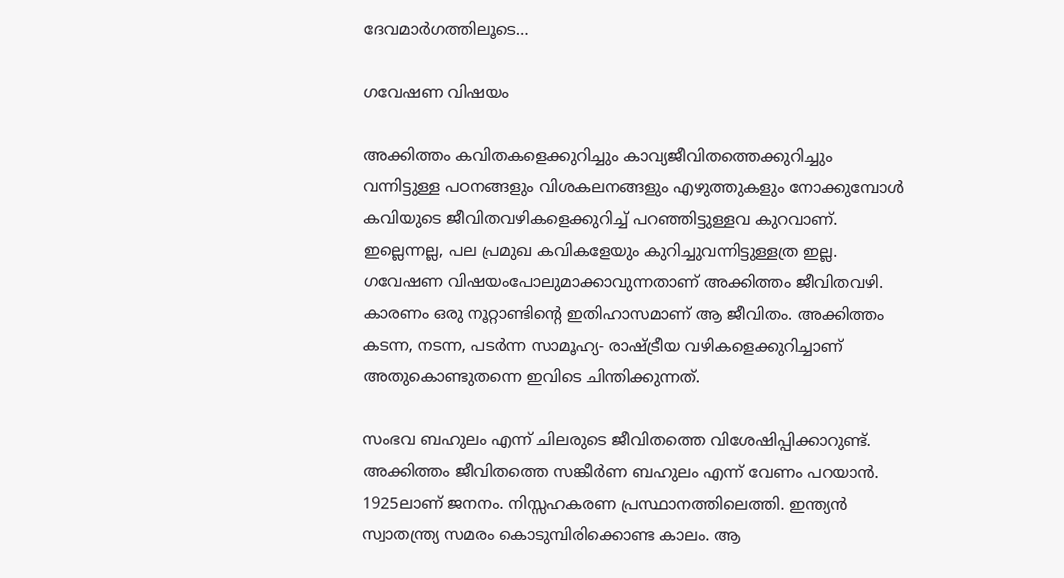ദേവമാര്‍ഗത്തിലൂടെ…

ഗവേഷണ വിഷയം

അക്കിത്തം കവിതകളെക്കുറിച്ചും കാവ്യജീവിതത്തെക്കുറിച്ചും വന്നിട്ടുള്ള പഠനങ്ങളും വിശകലനങ്ങളും എഴുത്തുകളും നോക്കുമ്പോള്‍ കവിയുടെ ജീവിതവഴികളെക്കുറിച്ച് പറഞ്ഞിട്ടുള്ളവ കുറവാണ്. ഇല്ലെന്നല്ല, പല പ്രമുഖ കവികളേയും കുറിച്ചുവന്നിട്ടുള്ളത്ര ഇല്ല. ഗവേഷണ വിഷയംപോലുമാക്കാവുന്നതാണ് അക്കിത്തം ജീവിതവഴി. കാരണം ഒരു നൂറ്റാണ്ടിന്റെ ഇതിഹാസമാണ് ആ ജീവിതം. അക്കിത്തം കടന്ന, നടന്ന, പടര്‍ന്ന സാമൂഹ്യ- രാഷ്‌ട്രീയ വഴികളെക്കുറിച്ചാണ് അതുകൊണ്ടുതന്നെ ഇവിടെ ചിന്തിക്കുന്നത്.

സംഭവ ബഹുലം എന്ന് ചിലരുടെ ജീവിതത്തെ വിശേഷിപ്പിക്കാറുണ്ട്. അക്കിത്തം ജീവിതത്തെ സങ്കീര്‍ണ ബഹുലം എന്ന് വേണം പറയാന്‍. 1925ലാണ് ജനനം. നിസ്സഹകരണ പ്രസ്ഥാനത്തിലെത്തി. ഇന്ത്യന്‍ സ്വാതന്ത്ര്യ സമരം കൊടുമ്പിരിക്കൊണ്ട കാലം. ആ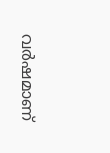വര്‍ഷമാണ്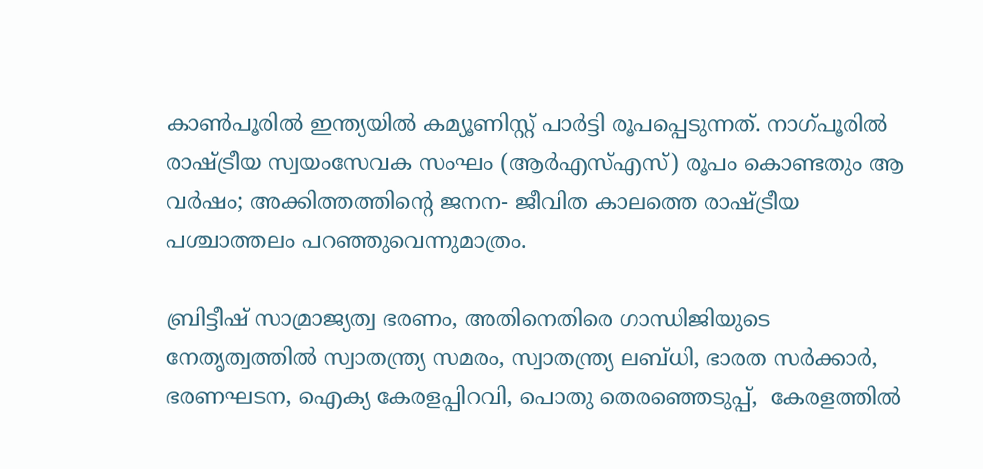കാണ്‍പൂരില്‍ ഇന്ത്യയില്‍ കമ്യൂണിസ്റ്റ് പാര്‍ട്ടി രൂപപ്പെടുന്നത്. നാഗ്പൂരില്‍ രാഷ്‌ട്രീയ സ്വയംസേവക സംഘം (ആര്‍എസ്എസ്) രൂപം കൊണ്ടതും ആ വര്‍ഷം; അക്കിത്തത്തിന്റെ ജനന- ജീവിത കാലത്തെ രാഷ്‌ട്രീയ പശ്ചാത്തലം പറഞ്ഞുവെന്നുമാത്രം.

ബ്രിട്ടീഷ് സാമ്രാജ്യത്വ ഭരണം, അതിനെതിരെ ഗാന്ധിജിയുടെ നേതൃത്വത്തില്‍ സ്വാതന്ത്ര്യ സമരം, സ്വാതന്ത്ര്യ ലബ്ധി, ഭാരത സര്‍ക്കാര്‍, ഭരണഘടന, ഐക്യ കേരളപ്പിറവി, പൊതു തെരഞ്ഞെടുപ്പ്,  കേരളത്തില്‍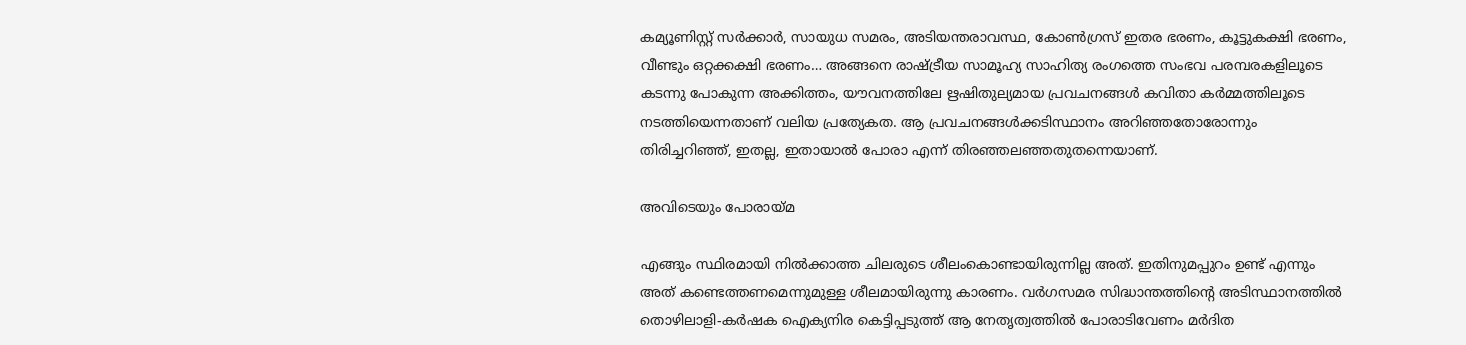കമ്യൂണിസ്റ്റ് സര്‍ക്കാര്‍, സായുധ സമരം, അടിയന്തരാവസ്ഥ, കോണ്‍ഗ്രസ് ഇതര ഭരണം, കൂട്ടുകക്ഷി ഭരണം, വീണ്ടും ഒറ്റക്കക്ഷി ഭരണം… അങ്ങനെ രാഷ്‌ട്രീയ സാമൂഹ്യ സാഹിത്യ രംഗത്തെ സംഭവ പരമ്പരകളിലൂടെ കടന്നു പോകുന്ന അക്കിത്തം, യൗവനത്തിലേ ഋഷിതുല്യമായ പ്രവചനങ്ങള്‍ കവിതാ കര്‍മ്മത്തിലൂടെ നടത്തിയെന്നതാണ് വലിയ പ്രത്യേകത. ആ പ്രവചനങ്ങള്‍ക്കടിസ്ഥാനം അറിഞ്ഞതോരോന്നും തിരിച്ചറിഞ്ഞ്, ഇതല്ല, ഇതായാല്‍ പോരാ എന്ന് തിരഞ്ഞലഞ്ഞതുതന്നെയാണ്.

അവിടെയും പോരായ്‌മ

എങ്ങും സ്ഥിരമായി നില്‍ക്കാത്ത ചിലരുടെ ശീലംകൊണ്ടായിരുന്നില്ല അത്. ഇതിനുമപ്പുറം ഉണ്ട് എന്നും അത് കണ്ടെത്തണമെന്നുമുള്ള ശീലമായിരുന്നു കാരണം. വര്‍ഗസമര സിദ്ധാന്തത്തിന്റെ അടിസ്ഥാനത്തില്‍ തൊഴിലാളി-കര്‍ഷക ഐക്യനിര കെട്ടിപ്പടുത്ത് ആ നേതൃത്വത്തില്‍ പോരാടിവേണം മര്‍ദിത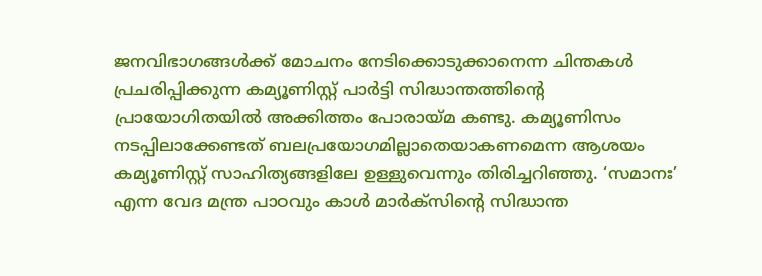ജനവിഭാഗങ്ങള്‍ക്ക് മോചനം നേടിക്കൊടുക്കാനെന്ന ചിന്തകള്‍ പ്രചരിപ്പിക്കുന്ന കമ്യൂണിസ്റ്റ് പാര്‍ട്ടി സിദ്ധാന്തത്തിന്റെ പ്രായോഗിതയില്‍ അക്കിത്തം പോരായ്‌മ കണ്ടു. കമ്യൂണിസം നടപ്പിലാക്കേണ്ടത് ബലപ്രയോഗമില്ലാതെയാകണമെന്ന ആശയം കമ്യൂണിസ്റ്റ് സാഹിത്യങ്ങളിലേ ഉള്ളുവെന്നും തിരിച്ചറിഞ്ഞു. ‘സമാനഃ’ എന്ന വേദ മന്ത്ര പാഠവും കാള്‍ മാര്‍ക്‌സിന്റെ സിദ്ധാന്ത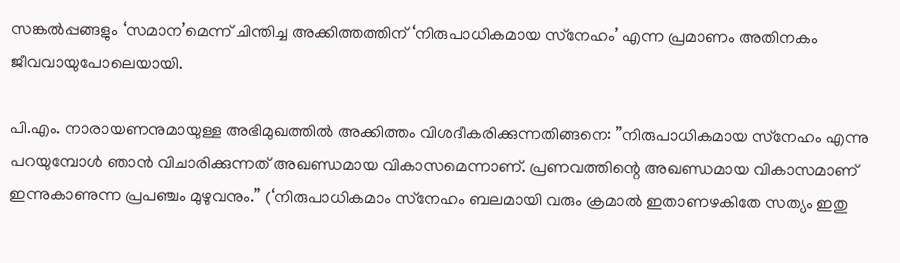സങ്കല്‍പ്പങ്ങളും ‘സമാന’മെന്ന് ചിന്തിച്ച അക്കിത്തത്തിന് ‘നിരുപാധികമായ സ്‌നേഹം’ എന്ന പ്രമാണം അതിനകം ജീവവായുപോലെയായി.

പി.എം. നാരായണനുമായുള്ള അഭിമുഖത്തില്‍ അക്കിത്തം വിശദീകരിക്കുന്നതിങ്ങനെ: ”നിരുപാധികമായ സ്‌നേഹം എന്നു പറയുമ്പോള്‍ ഞാന്‍ വിചാരിക്കുന്നത് അഖണ്ഡമായ വികാസമെന്നാണ്. പ്രണവത്തിന്റെ അഖണ്ഡമായ വികാസമാണ് ഇന്നുകാണുന്ന പ്രപഞ്ചം മുഴുവനും.” (‘നിരുപാധികമാം സ്‌നേഹം ബലമായി വരും ക്രമാല്‍ ഇതാണഴകിതേ സത്യം ഇതു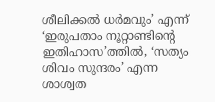ശീലിക്കല്‍ ധര്‍മവും’ എന്ന് ‘ഇരുപതാം നൂറ്റാണ്ടിന്റെ ഇതിഹാസ’ത്തില്‍, ‘സത്യം ശിവം സുന്ദരം’ എന്ന ശാശ്വത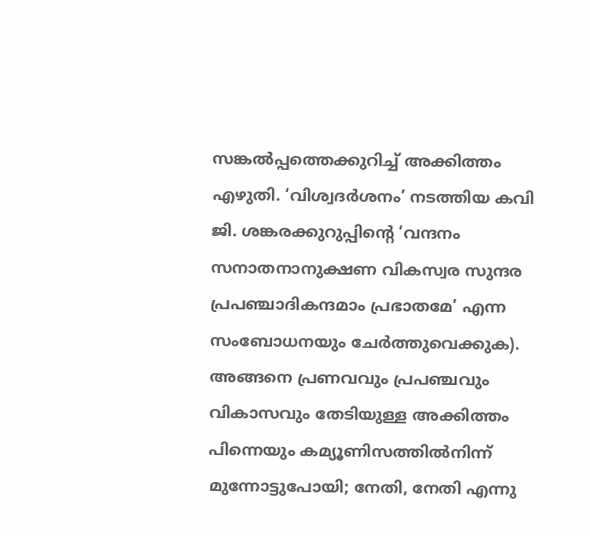സങ്കല്‍പ്പത്തെക്കുറിച്ച് അക്കിത്തം എഴുതി. ‘വിശ്വദര്‍ശനം’ നടത്തിയ കവി ജി. ശങ്കരക്കുറുപ്പിന്റെ ‘വന്ദനം സനാതനാനുക്ഷണ വികസ്വര സുന്ദര പ്രപഞ്ചാദികന്ദമാം പ്രഭാതമേ’ എന്ന സംബോധനയും ചേര്‍ത്തുവെക്കുക). അങ്ങനെ പ്രണവവും പ്രപഞ്ചവും വികാസവും തേടിയുള്ള അക്കിത്തം പിന്നെയും കമ്യൂണിസത്തില്‍നിന്ന് മുന്നോട്ടുപോയി; നേതി, നേതി എന്നു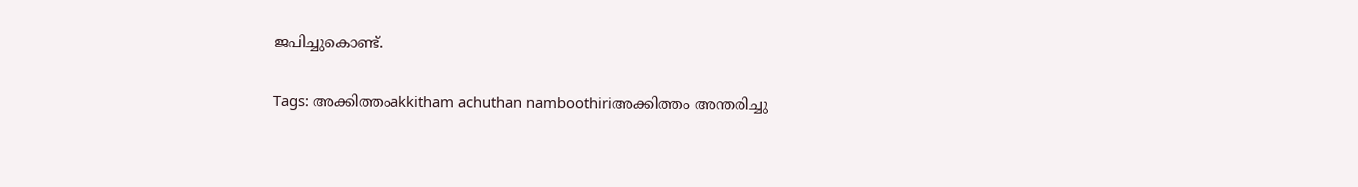ജപിച്ചുകൊണ്ട്.

Tags: അക്കിത്തംakkitham achuthan namboothiriഅക്കിത്തം അന്തരിച്ചു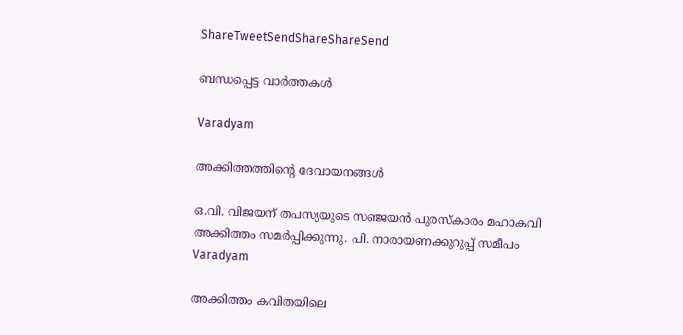ShareTweetSendShareShareSend

ബന്ധപ്പെട്ട വാര്‍ത്തകള്‍

Varadyam

അക്കിത്തത്തിന്റെ ദേവായനങ്ങള്‍

ഒ.വി. വിജയന് തപസ്യയുടെ സഞ്ജയന്‍ പുരസ്‌കാരം മഹാകവി അക്കിത്തം സമര്‍പ്പിക്കുന്നു. പി. നാരായണക്കുറുപ്പ് സമീപം
Varadyam

അക്കിത്തം കവിതയിലെ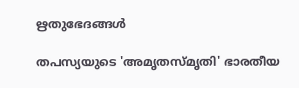ഋതുഭേദങ്ങള്‍

തപസ്യയുടെ 'അമൃതസ്മൃതി' ഭാരതീയ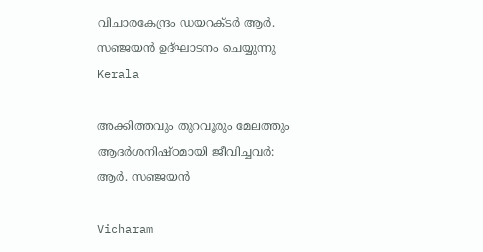വിചാരകേന്ദ്രം ഡയറക്ടര്‍ ആര്‍. സഞ്ജയന്‍ ഉദ്ഘാടനം ചെയ്യുന്നു
Kerala

അക്കിത്തവും തുറവൂരും മേലത്തും ആദര്‍ശനിഷ്ഠമായി ജീവിച്ചവര്‍: ആര്‍. സഞ്ജയന്‍

Vicharam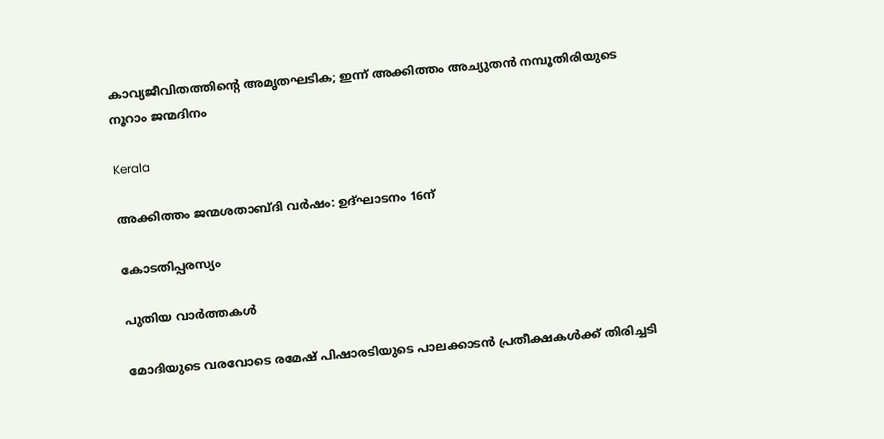കാവ്യജീവിതത്തിന്റെ അമൃതഘടിക; ഇന്ന് അക്കിത്തം അച്യുതന്‍ നമ്പൂതിരിയുടെ നൂറാം ജന്മദിനം

Kerala

അക്കിത്തം ജന്മശതാബ്ദി വര്‍ഷം: ഉദ്ഘാടനം 16ന്

കോടതിപ്പരസ്യം

പുതിയ വാര്‍ത്തകള്‍

മോദിയുടെ വരവോടെ രമേഷ് പിഷാരടിയുടെ പാലക്കാടന്‍ പ്രതീക്ഷകള്‍ക്ക് തിരിച്ചടി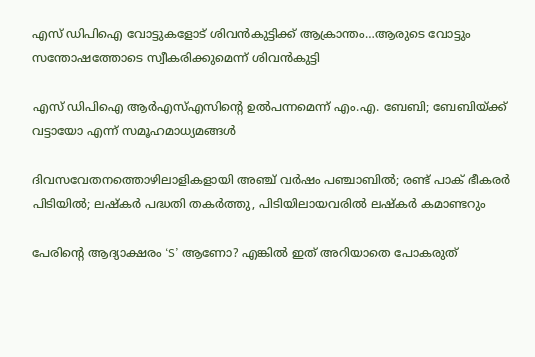എസ് ഡിപിഐ വോട്ടുകളോട് ശിവന്‍കുട്ടിക്ക് ആക്രാന്തം…ആരുടെ വോട്ടും സന്തോഷത്തോടെ സ്വീകരിക്കുമെന്ന് ശിവന്‍കുട്ടി

എസ് ഡിപിഐ ആര്‍എസ്എസിന്റെ ഉല്‍പന്നമെന്ന് എം.എ. ബേബി; ബേബിയ്‌ക്ക് വട്ടായോ എന്ന് സമൂഹമാധ്യമങ്ങള്‍

ദിവസവേതനത്തൊഴിലാളികളായി അഞ്ച് വര്‍ഷം പഞ്ചാബില്‍; രണ്ട് പാക് ഭീകരര്‍ പിടിയില്‍; ലഷ്കർ പദ്ധതി തകർത്തു, പിടിയിലായവരിൽ ലഷ്കർ കമാണ്ടറും

പേരിന്റെ ആദ്യാക്ഷരം ‘S’ ആണോ? എങ്കിൽ ഇത് അറിയാതെ പോകരുത്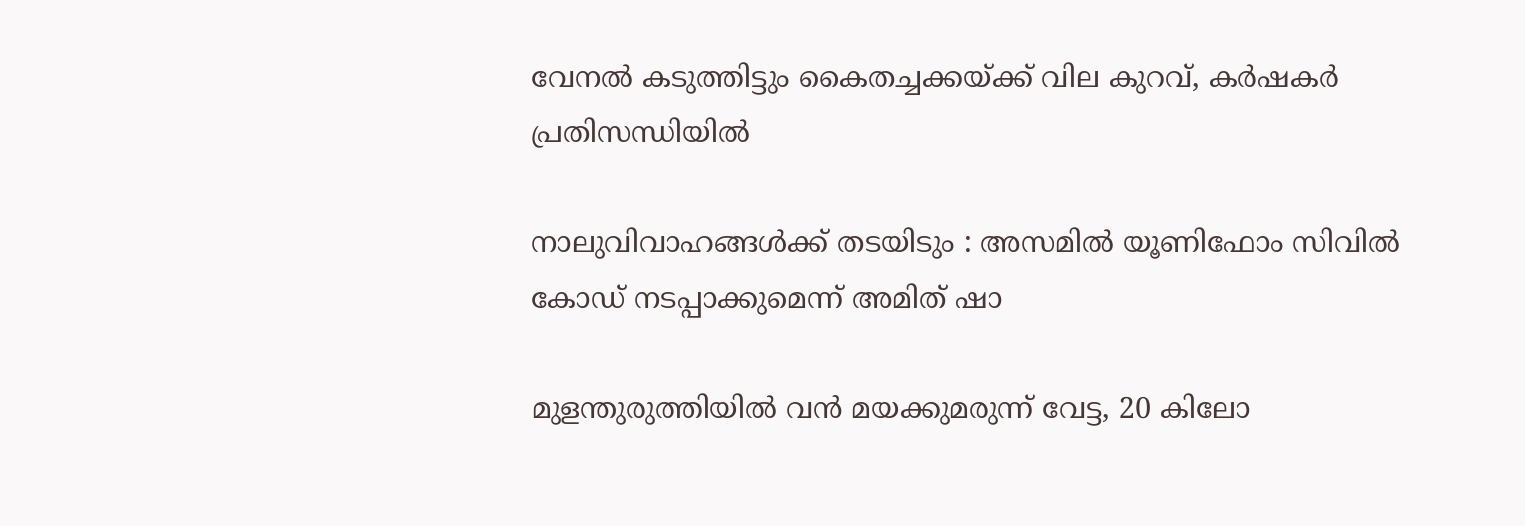വേനല്‍ കടുത്തിട്ടും കൈതച്ചക്കയ്‌ക്ക് വില കുറവ്, കര്‍ഷകര്‍ പ്രതിസന്ധിയില്‍

നാലുവിവാഹങ്ങൾക്ക് തടയിടും : അസമിൽ യൂണിഫോം സിവിൽ കോഡ് നടപ്പാക്കുമെന്ന് അമിത് ഷാ

മുളന്തുരുത്തിയിൽ വൻ മയക്കുമരുന്ന് വേട്ട, 20 കിലോ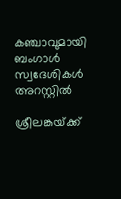കഞ്ചാവുമായി ബംഗാൾ സ്വദേശികൾ അറസ്റ്റിൽ

ശ്രീലങ്കയ്‌ക്ക്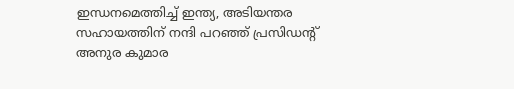ഇന്ധനമെത്തിച്ച് ഇന്ത്യ, അടിയന്തര സഹായത്തിന് നന്ദി പറഞ്ഞ് പ്രസിഡന്റ് അനുര കുമാര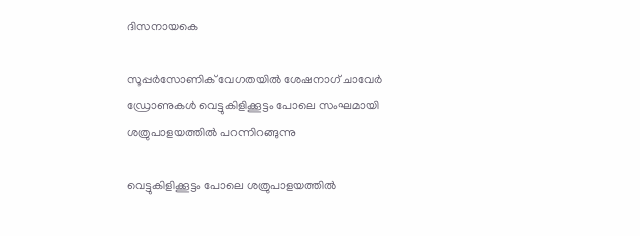ദിസനായകെ

സൂപ്പര്‍സോണിക് വേഗതയില്‍ ശേഷനാഗ് ചാവേര്‍ ഡ്രോണുകള്‍ വെട്ടുകിളിക്കൂട്ടം പോലെ സംഘമായി ശത്രുപാളയത്തില്‍ പറന്നിറങ്ങുന്നു

വെട്ടുകിളിക്കൂട്ടം പോലെ ശത്രുപാളയത്തില്‍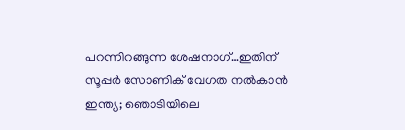പറന്നിറങ്ങുന്ന ശേഷനാഗ്…ഇതിന് സൂപ്പര്‍ സോണിക് വേഗത നല്‍കാന്‍ ഇന്ത്യ; ഞൊടിയിലെ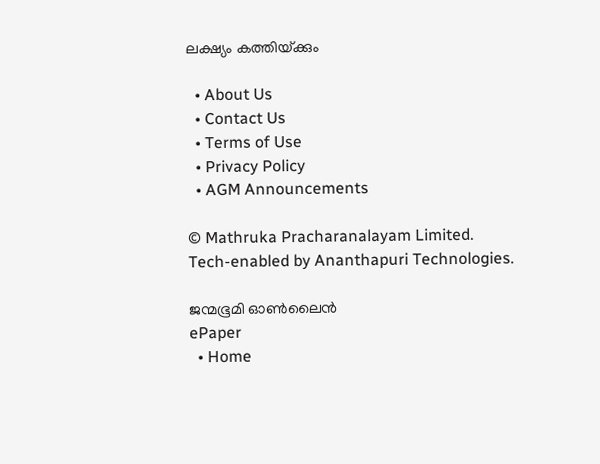ലക്ഷ്യം കത്തിയ്‌ക്കും

  • About Us
  • Contact Us
  • Terms of Use
  • Privacy Policy
  • AGM Announcements

© Mathruka Pracharanalayam Limited.
Tech-enabled by Ananthapuri Technologies.

ജന്മഭൂമി ഓണ്‍ലൈന്‍
ePaper
  • Home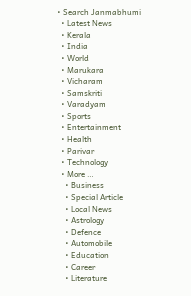• Search Janmabhumi
  • Latest News
  • Kerala
  • India
  • World
  • Marukara
  • Vicharam
  • Samskriti
  • Varadyam
  • Sports
  • Entertainment
  • Health
  • Parivar
  • Technology
  • More …
    • Business
    • Special Article
    • Local News
    • Astrology
    • Defence
    • Automobile
    • Education
    • Career
    • Literature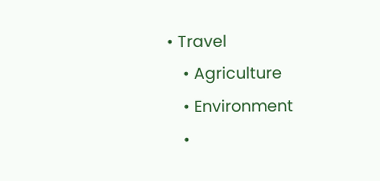• Travel
    • Agriculture
    • Environment
    •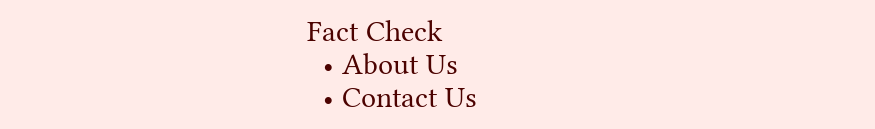Fact Check
  • About Us
  • Contact Us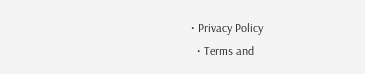• Privacy Policy
  • Terms and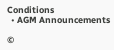Conditions
  • AGM Announcements

©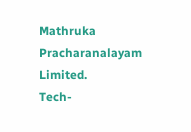Mathruka Pracharanalayam Limited.
Tech-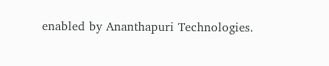enabled by Ananthapuri Technologies.